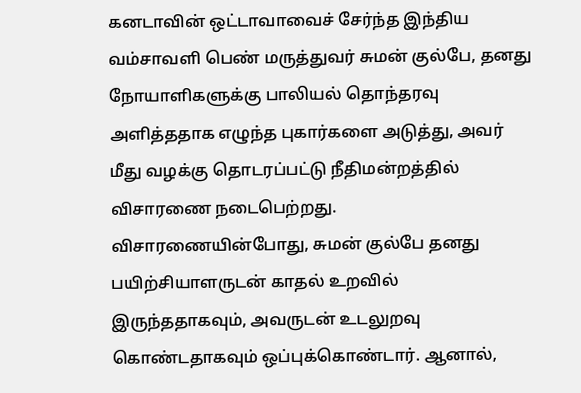கனடாவின் ஒட்டாவாவைச் சேர்ந்த இந்திய வம்சாவளி பெண் மருத்துவர் சுமன் குல்பே, தனது நோயாளிகளுக்கு பாலியல் தொந்தரவு அளித்ததாக எழுந்த புகார்களை அடுத்து, அவர் மீது வழக்கு தொடரப்பட்டு நீதிமன்றத்தில் விசாரணை நடைபெற்றது.
விசாரணையின்போது, சுமன் குல்பே தனது பயிற்சியாளருடன் காதல் உறவில் இருந்ததாகவும், அவருடன் உடலுறவு கொண்டதாகவும் ஒப்புக்கொண்டார். ஆனால்,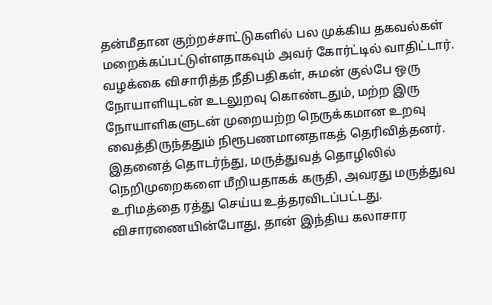தன்மீதான குற்றச்சாட்டுகளில் பல முக்கிய தகவல்கள் மறைக்கப்பட்டுள்ளதாகவும் அவர் கோர்ட்டில் வாதிட்டார்.
வழக்கை விசாரித்த நீதிபதிகள், சுமன் குல்பே ஒரு நோயாளியுடன் உடலுறவு கொண்டதும், மற்ற இரு நோயாளிகளுடன் முறையற்ற நெருக்கமான உறவு வைத்திருந்ததும் நிரூபணமானதாகத் தெரிவித்தனர்.
இதனைத் தொடர்ந்து, மருத்துவத் தொழிலில் நெறிமுறைகளை மீறியதாகக் கருதி, அவரது மருத்துவ உரிமத்தை ரத்து செய்ய உத்தரவிடப்பட்டது. விசாரணையின்போது, தான் இந்திய கலாசார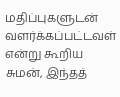மதிப்புகளுடன் வளர்க்கப்பட்டவள் என்று கூறிய சுமன், இந்தத்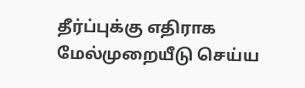தீர்ப்புக்கு எதிராக மேல்முறையீடு செய்ய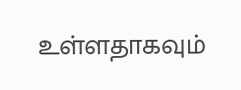உள்ளதாகவும்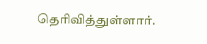தெரிவித்துள்ளார்.